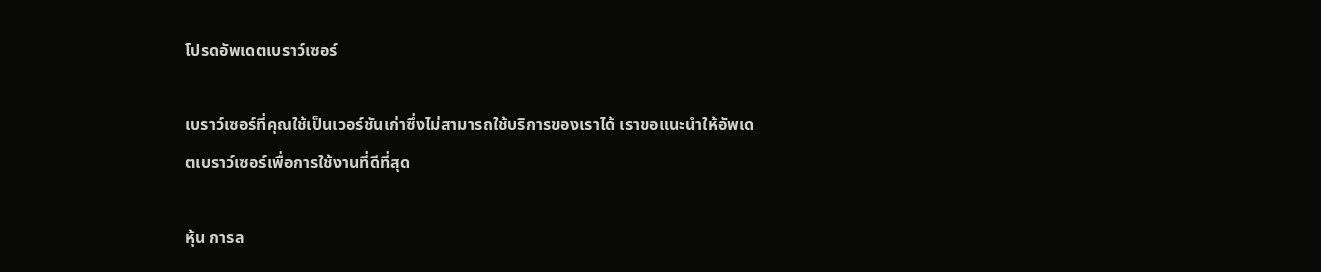โปรดอัพเดตเบราว์เซอร์

เบราว์เซอร์ที่คุณใช้เป็นเวอร์ชันเก่าซึ่งไม่สามารถใช้บริการของเราได้ เราขอแนะนำให้อัพเดตเบราว์เซอร์เพื่อการใช้งานที่ดีที่สุด

หุ้น การล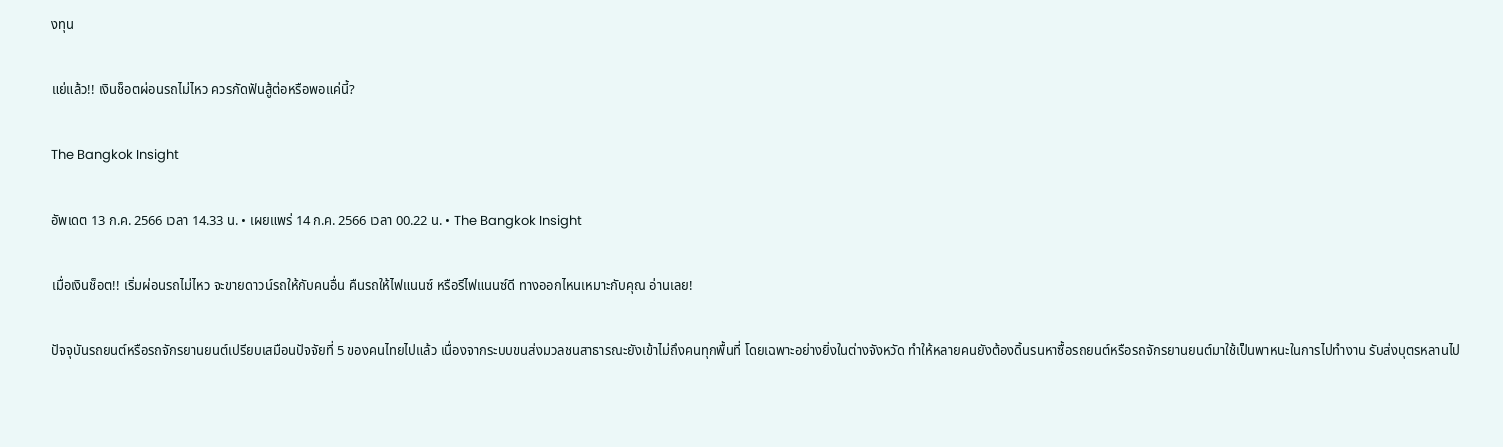งทุน

แย่แล้ว!! เงินช็อตผ่อนรถไม่ไหว ควรกัดฟันสู้ต่อหรือพอแค่นี้?

The Bangkok Insight

อัพเดต 13 ก.ค. 2566 เวลา 14.33 น. • เผยแพร่ 14 ก.ค. 2566 เวลา 00.22 น. • The Bangkok Insight

เมื่อเงินช็อต!! เริ่มผ่อนรถไม่ไหว จะขายดาวน์รถให้กับคนอื่น คืนรถให้ไฟแนนซ์ หรือรีไฟแนนซ์ดี ทางออกไหนเหมาะกับคุณ อ่านเลย!

ปัจจุบันรถยนต์หรือรถจักรยานยนต์เปรียบเสมือนปัจจัยที่ 5 ของคนไทยไปแล้ว เนื่องจากระบบขนส่งมวลชนสาธารณะยังเข้าไม่ถึงคนทุกพื้นที่ โดยเฉพาะอย่างยิ่งในต่างจังหวัด ทำให้หลายคนยังต้องดิ้นรนหาซื้อรถยนต์หรือรถจักรยานยนต์มาใช้เป็นพาหนะในการไปทำงาน รับส่งบุตรหลานไป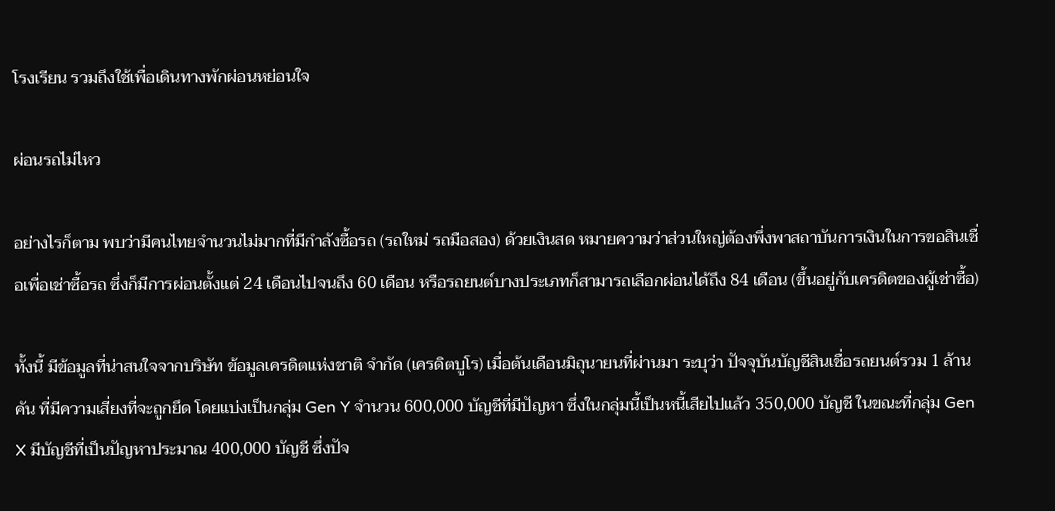โรงเรียน รวมถึงใช้เพื่อเดินทางพักผ่อนหย่อนใจ

ผ่อนรถไม่ไหว

อย่างไรก็ตาม พบว่ามีคนไทยจำนวนไม่มากที่มีกำลังซื้อรถ (รถใหม่ รถมือสอง) ด้วยเงินสด หมายความว่าส่วนใหญ่ต้องพึ่งพาสถาบันการเงินในการขอสินเชื่อเพื่อเช่าซื้อรถ ซึ่งก็มีการผ่อนตั้งแต่ 24 เดือนไปจนถึง 60 เดือน หรือรถยนต์บางประเภทก็สามารถเลือกผ่อนได้ถึง 84 เดือน (ขึ้นอยู่กับเครดิตของผู้เช่าซื้อ)

ทั้งนี้ มีข้อมูลที่น่าสนใจจากบริษัท ข้อมูลเครดิตแห่งชาติ จำกัด (เครดิตบูโร) เมื่อต้นเดือนมิถุนายนที่ผ่านมา ระบุว่า ปัจจุบันบัญชีสินเชื่อรถยนต์รวม 1 ล้านคัน ที่มีความเสี่ยงที่จะถูกยึด โดยแบ่งเป็นกลุ่ม Gen Y จำนวน 600,000 บัญชีที่มีปัญหา ซึ่งในกลุ่มนี้เป็นหนี้เสียไปแล้ว 350,000 บัญชี ในขณะที่กลุ่ม Gen X มีบัญชีที่เป็นปัญหาประมาณ 400,000 บัญชี ซึ่งปัจ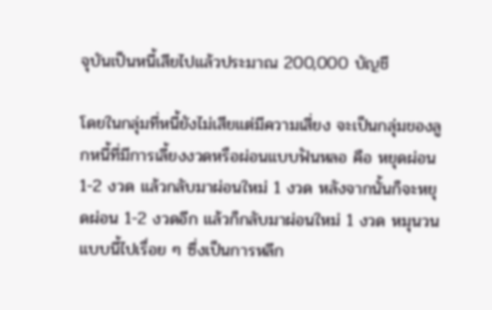จุบันเป็นหนี้เสียไปแล้วประมาณ 200,000 บัญชี

โดยในกลุ่มที่หนี้ยังไม่เสียแต่มีความเสี่ยง จะเป็นกลุ่มของลูกหนี้ที่มีการเลี้ยงงวดหรือผ่อนแบบฟันหลอ คือ หยุดผ่อน 1-2 งวด แล้วกลับมาผ่อนใหม่ 1 งวด หลังจากนั้นก็จะหยุดผ่อน 1-2 งวดอีก แล้วก็กลับมาผ่อนใหม่ 1 งวด หมุนวนแบบนี้ไปเรื่อย ๆ ซึ่งเป็นการหลีก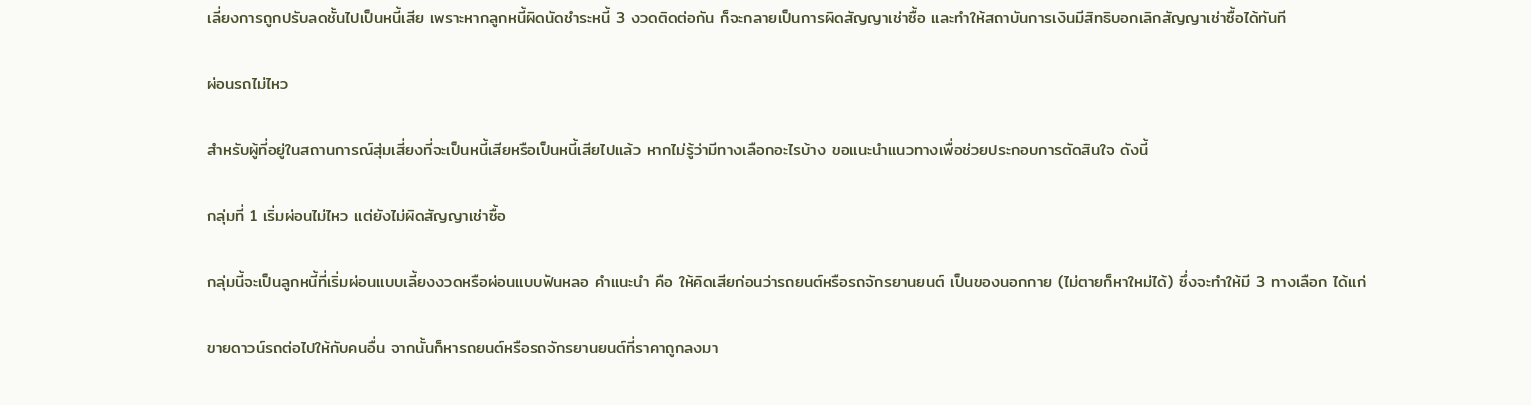เลี่ยงการถูกปรับลดชั้นไปเป็นหนี้เสีย เพราะหากลูกหนี้ผิดนัดชำระหนี้ 3 งวดติดต่อกัน ก็จะกลายเป็นการผิดสัญญาเช่าซื้อ และทำให้สถาบันการเงินมีสิทธิบอกเลิกสัญญาเช่าซื้อได้ทันที

ผ่อนรถไม่ไหว

สำหรับผู้ที่อยู่ในสถานการณ์สุ่มเสี่ยงที่จะเป็นหนี้เสียหรือเป็นหนี้เสียไปแล้ว หากไม่รู้ว่ามีทางเลือกอะไรบ้าง ขอแนะนำแนวทางเพื่อช่วยประกอบการตัดสินใจ ดังนี้

กลุ่มที่ 1 เริ่มผ่อนไม่ไหว แต่ยังไม่ผิดสัญญาเช่าซื้อ

กลุ่มนี้จะเป็นลูกหนี้ที่เริ่มผ่อนแบบเลี้ยงงวดหรือผ่อนแบบฟันหลอ คำแนะนำ คือ ให้คิดเสียก่อนว่ารถยนต์หรือรถจักรยานยนต์ เป็นของนอกกาย (ไม่ตายก็หาใหม่ได้) ซึ่งจะทำให้มี 3 ทางเลือก ได้แก่

ขายดาวน์รถต่อไปให้กับคนอื่น จากนั้นก็หารถยนต์หรือรถจักรยานยนต์ที่ราคาถูกลงมา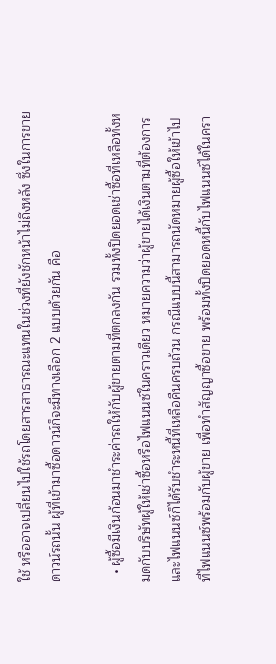ใช้ หรืออาจเปลี่ยนไปใช้รถโดยสารสาธารณะแทนในช่วงที่ยังชักหน้าไม่ถึงหลัง ซึ่งในการขายดาวน์รถนั้น ผู้ที่เข้ามาซื้อดาวน์ก็จะมีทางเลือก 2 แบบด้วยกัน คือ

  • ผู้ซื้อมีเงินก้อนมาชำระค่ารถให้กับผู้ขายตามที่ตกลงกัน รวมทั้งปิดยอดเช่าซื้อที่เหลือทั้งหมดกับบริษัทผู้ให้เช่าซื้อหรือไฟแนนซ์ในคราวเดียว หมายความว่าผู้ขายได้เงินตามที่ต้องการ และไฟแนนซ์ก็ได้รับชำระหนี้ที่เหลือคืนครบถ้วน กรณีแบบนี้สามารถนัดหมายผู้ซื้อให้เข้าไปที่ไฟแนนซ์พร้อมกับผู้ขาย เพื่อทำสัญญาซื้อขาย พร้อมทั้งปิดยอดหนี้กับไฟแนนซ์ได้ในครา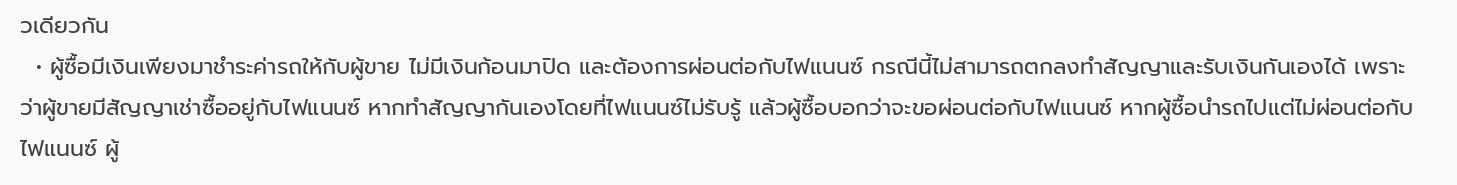วเดียวกัน
  • ผู้ซื้อมีเงินเพียงมาชำระค่ารถให้กับผู้ขาย ไม่มีเงินก้อนมาปิด และต้องการผ่อนต่อกับไฟแนนซ์ กรณีนี้ไม่สามารถตกลงทำสัญญาและรับเงินกันเองได้ เพราะว่าผู้ขายมีสัญญาเช่าซื้ออยู่กับไฟแนนซ์ หากทำสัญญากันเองโดยที่ไฟแนนซ์ไม่รับรู้ แล้วผู้ซื้อบอกว่าจะขอผ่อนต่อกับไฟแนนซ์ หากผู้ซื้อนำรถไปแต่ไม่ผ่อนต่อกับไฟแนนซ์ ผู้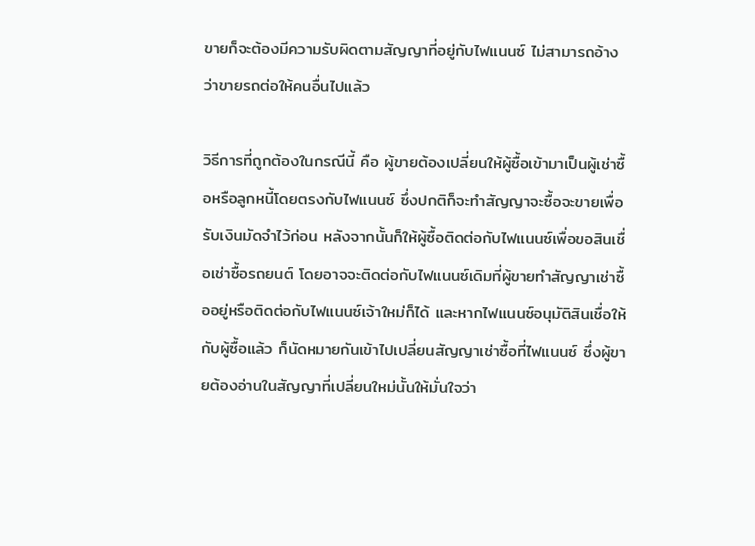ขายก็จะต้องมีความรับผิดตามสัญญาที่อยู่กับไฟแนนซ์ ไม่สามารถอ้างว่าขายรถต่อให้คนอื่นไปแล้ว

วิธีการที่ถูกต้องในกรณีนี้ คือ ผู้ขายต้องเปลี่ยนให้ผู้ซื้อเข้ามาเป็นผู้เช่าซื้อหรือลูกหนี้โดยตรงกับไฟแนนซ์ ซึ่งปกติก็จะทำสัญญาจะซื้อจะขายเพื่อรับเงินมัดจำไว้ก่อน หลังจากนั้นก็ให้ผู้ซื้อติดต่อกับไฟแนนซ์เพื่อขอสินเชื่อเช่าซื้อรถยนต์ โดยอาจจะติดต่อกับไฟแนนซ์เดิมที่ผู้ขายทำสัญญาเช่าซื้ออยู่หรือติดต่อกับไฟแนนซ์เจ้าใหม่ก็ได้ และหากไฟแนนซ์อนุมัติสินเชื่อให้กับผู้ซื้อแล้ว ก็นัดหมายกันเข้าไปเปลี่ยนสัญญาเช่าซื้อที่ไฟแนนซ์ ซึ่งผู้ขายต้องอ่านในสัญญาที่เปลี่ยนใหม่นั้นให้มั่นใจว่า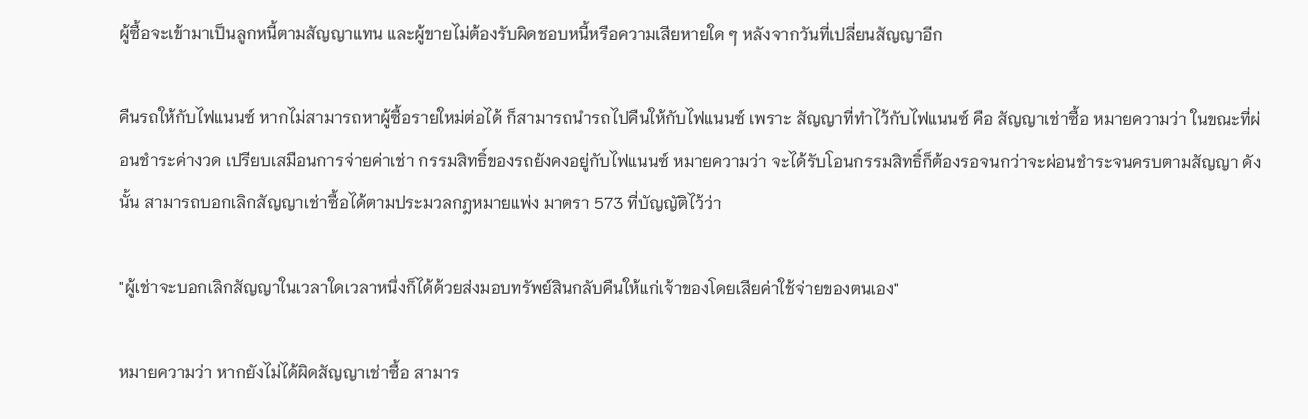ผู้ซื้อจะเข้ามาเป็นลูกหนี้ตามสัญญาแทน และผู้ขายไม่ต้องรับผิดชอบหนี้หรือความเสียหายใด ๆ หลังจากวันที่เปลี่ยนสัญญาอีก

คืนรถให้กับไฟแนนซ์ หากไม่สามารถหาผู้ซื้อรายใหม่ต่อได้ ก็สามารถนำรถไปคืนให้กับไฟแนนซ์ เพราะ สัญญาที่ทำไว้กับไฟแนนซ์ คือ สัญญาเช่าซื้อ หมายความว่า ในขณะที่ผ่อนชำระค่างวด เปรียบเสมือนการจ่ายค่าเช่า กรรมสิทธิ์ของรถยังคงอยู่กับไฟแนนซ์ หมายความว่า จะได้รับโอนกรรมสิทธิ์ก็ต้องรอจนกว่าจะผ่อนชำระจนครบตามสัญญา ดังนั้น สามารถบอกเลิกสัญญาเช่าซื้อได้ตามประมวลกฎหมายแพ่ง มาตรา 573 ที่บัญญัติไว้ว่า

"ผู้เช่าจะบอกเลิกสัญญาในเวลาใดเวลาหนึ่งก็ได้ด้วยส่งมอบทรัพย์สินกลับคืนให้แก่เจ้าของโดยเสียค่าใช้จ่ายของตนเอง"

หมายความว่า หากยังไม่ได้ผิดสัญญาเช่าซื้อ สามาร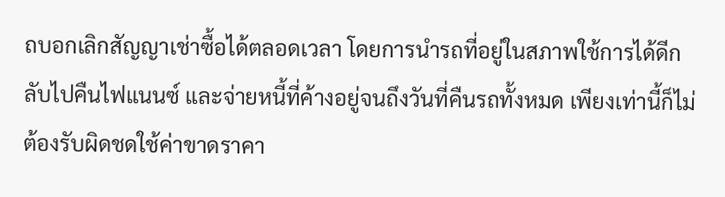ถบอกเลิกสัญญาเช่าซื้อได้ตลอดเวลา โดยการนำรถที่อยู่ในสภาพใช้การได้ดีกลับไปคืนไฟแนนซ์ และจ่ายหนี้ที่ค้างอยู่จนถึงวันที่คืนรถทั้งหมด เพียงเท่านี้ก็ไม่ต้องรับผิดชดใช้ค่าขาดราคา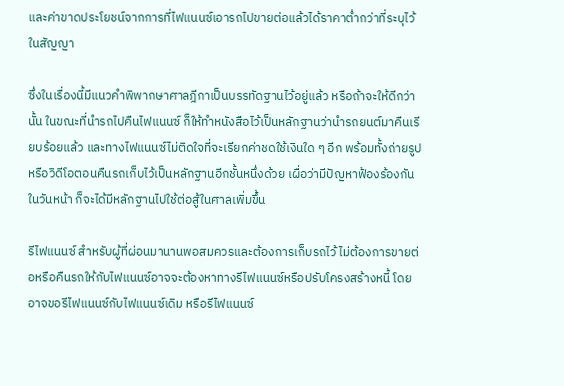และค่าขาดประโยชน์จากการที่ไฟแนนซ์เอารถไปขายต่อแล้วได้ราคาต่ำกว่าที่ระบุไว้ในสัญญา

ซึ่งในเรื่องนี้มีแนวคำพิพากษาศาลฎีกาเป็นบรรทัดฐานไว้อยู่แล้ว หรือถ้าจะให้ดีกว่านั้น ในขณะที่นำรถไปคืนไฟแนนซ์ ก็ให้ทำหนังสือไว้เป็นหลักฐานว่านำรถยนต์มาคืนเรียบร้อยแล้ว และทางไฟแนนซ์ไม่ติดใจที่จะเรียกค่าชดใช้เงินใด ๆ อีก พร้อมทั้งถ่ายรูปหรือวิดีโอตอนคืนรถเก็บไว้เป็นหลักฐานอีกชั้นหนึ่งด้วย เผื่อว่ามีปัญหาฟ้องร้องกันในวันหน้า ก็จะได้มีหลักฐานไปใช้ต่อสู้ในศาลเพิ่มขึ้น

รีไฟแนนซ์ สำหรับผู้ที่ผ่อนมานานพอสมควรและต้องการเก็บรถไว้ ไม่ต้องการขายต่อหรือคืนรถให้กับไฟแนนซ์อาจจะต้องหาทางรีไฟแนนซ์หรือปรับโครงสร้างหนี้ โดยอาจขอรีไฟแนนซ์กับไฟแนนซ์เดิม หรือรีไฟแนนซ์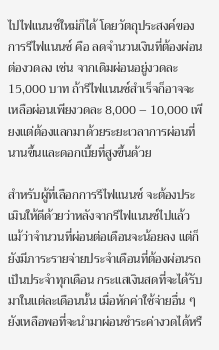ไปไฟแนนซ์ใหม่ก็ได้ โดยวัตถุประสงค์ของการรีไฟแนนซ์ คือ ลดจำนวนเงินที่ต้องผ่อนต่องวดลง เช่น จากเดิมผ่อนอยู่งวดละ 15,000 บาท ถ้ารีไฟแนนซ์สำเร็จก็อาจจะเหลือผ่อนเพียงวดละ 8,000 – 10,000 เพียงแต่ต้องแลกมาด้วยระยะเวลาการผ่อนที่นานขึ้นและดอกเบี้ยที่สูงขึ้นด้วย

สำหรับผู้ที่เลือกการรีไฟแนนซ์ จะต้องประเมินให้ดีด้วยว่าหลังจากรีไฟแนนซ์ไปแล้ว แม้ว่าจำนวนที่ผ่อนต่อเดือนจะน้อยลง แต่ก็ยังมีภาระรายจ่ายประจำเดือนที่ต้องผ่อนรถเป็นประจำทุกเดือน กระแสเงินสดที่จะได้รับมาในแต่ละเดือนนั้น เมื่อหักค่าใช้จ่ายอื่น ๆ ยังเหลือพอที่จะนำมาผ่อนชำระค่างวดได้หรื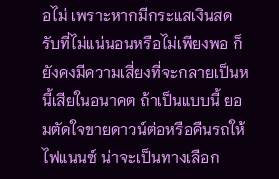อไม่ เพราะหากมีกระแสเงินสดรับที่ไม่แน่นอนหรือไม่เพียงพอ ก็ยังคงมีความเสี่ยงที่จะกลายเป็นหนี้เสียในอนาคต ถ้าเป็นแบบนี้ ยอมตัดใจขายดาวน์ต่อหรือคืนรถให้ไฟแนนซ์ น่าจะเป็นทางเลือก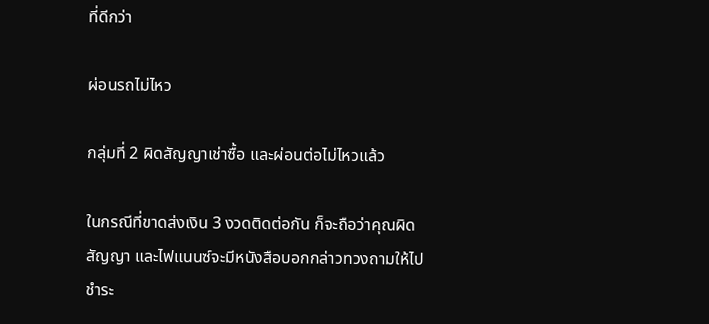ที่ดีกว่า

ผ่อนรถไม่ไหว

กลุ่มที่ 2 ผิดสัญญาเช่าซื้อ และผ่อนต่อไม่ไหวแล้ว

ในกรณีที่ขาดส่งเงิน 3 งวดติดต่อกัน ก็จะถือว่าคุณผิดสัญญา และไฟแนนซ์จะมีหนังสือบอกกล่าวทวงถามให้ไปชำระ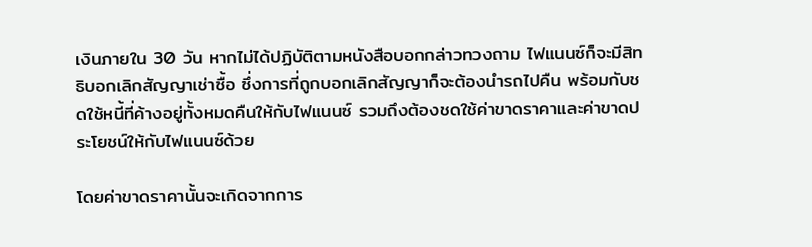เงินภายใน 30 วัน หากไม่ได้ปฏิบัติตามหนังสือบอกกล่าวทวงถาม ไฟแนนซ์ก็จะมีสิทธิบอกเลิกสัญญาเช่าซื้อ ซึ่งการที่ถูกบอกเลิกสัญญาก็จะต้องนำรถไปคืน พร้อมกับชดใช้หนี้ที่ค้างอยู่ทั้งหมดคืนให้กับไฟแนนซ์ รวมถึงต้องชดใช้ค่าขาดราคาและค่าขาดประโยชน์ให้กับไฟแนนซ์ด้วย

โดยค่าขาดราคานั้นจะเกิดจากการ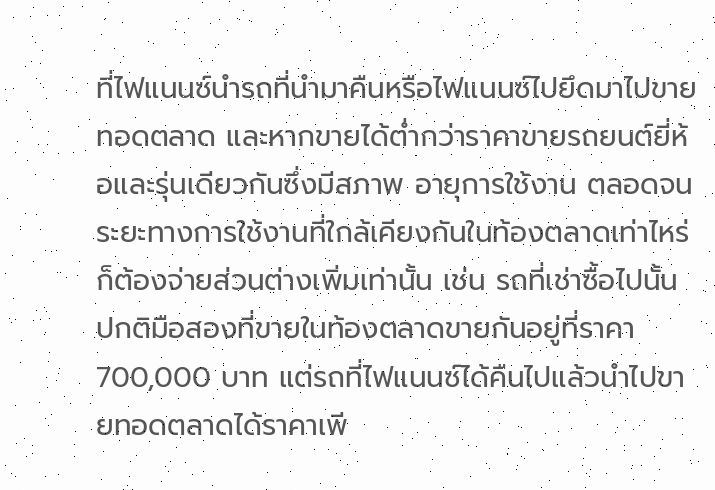ที่ไฟแนนซ์นำรถที่นำมาคืนหรือไฟแนนซ์ไปยึดมาไปขายทอดตลาด และหากขายได้ต่ำกว่าราคาขายรถยนต์ยี่ห้อและรุ่นเดียวกันซึ่งมีสภาพ อายุการใช้งาน ตลอดจนระยะทางการใช้งานที่ใกล้เคียงกันในท้องตลาดเท่าไหร่ ก็ต้องจ่ายส่วนต่างเพิ่มเท่านั้น เช่น รถที่เช่าซื้อไปนั้น ปกติมือสองที่ขายในท้องตลาดขายกันอยู่ที่ราคา 700,000 บาท แต่รถที่ไฟแนนซ์ได้คืนไปแล้วนำไปขายทอดตลาดได้ราคาเพี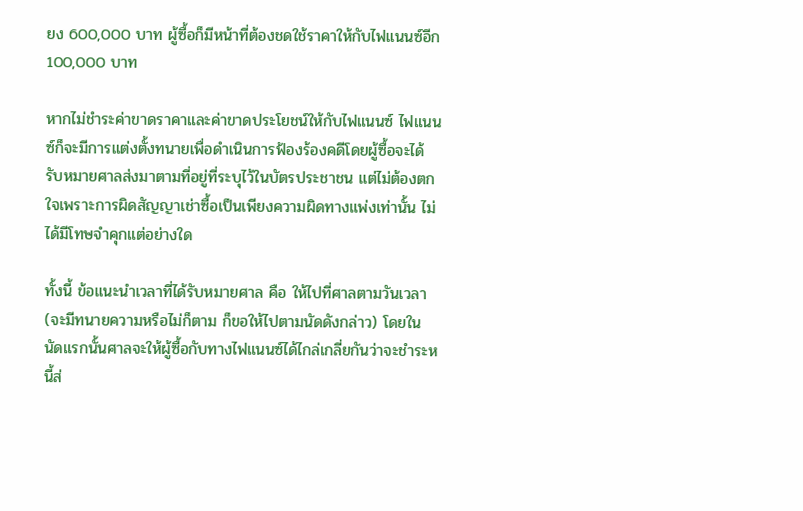ยง 600,000 บาท ผู้ซื้อก็มีหน้าที่ต้องชดใช้ราคาให้กับไฟแนนซ์อีก 100,000 บาท

หากไม่ชำระค่าขาดราคาและค่าขาดประโยชน์ให้กับไฟแนนซ์ ไฟแนนซ์ก็จะมีการแต่งตั้งทนายเพื่อดำเนินการฟ้องร้องคดีโดยผู้ซื้อจะได้รับหมายศาลส่งมาตามที่อยู่ที่ระบุไว้ในบัตรประชาชน แต่ไม่ต้องตกใจเพราะการผิดสัญญาเช่าซื้อเป็นเพียงความผิดทางแพ่งเท่านั้น ไม่ได้มีโทษจำคุกแต่อย่างใด

ทั้งนี้ ข้อแนะนำเวลาที่ได้รับหมายศาล คือ ให้ไปที่ศาลตามวันเวลา (จะมีทนายความหรือไม่ก็ตาม ก็ขอให้ไปตามนัดดังกล่าว) โดยในนัดแรกนั้นศาลจะให้ผู้ซื้อกับทางไฟแนนซ์ได้ไกล่เกลี่ยกันว่าจะชำระหนี้ส่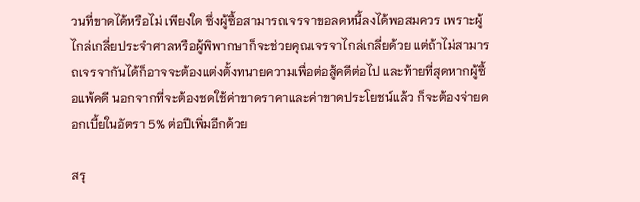วนที่ขาดได้หรือไม่ เพียงใด ซึ่งผู้ซื้อสามารถเจรจาขอลดหนี้ลงได้พอสมควร เพราะผู้ไกล่เกลี่ยประจำศาลหรือผู้พิพากษาก็จะช่วยคุณเจรจาไกล่เกลี่ยด้วย แต่ถ้าไม่สามารถเจรจากันได้ก็อาจจะต้องแต่งตั้งทนายความเพื่อต่อสู้คดีต่อไป และท้ายที่สุดหากผู้ซื้อแพ้คดี นอกจากที่จะต้องชดใช้ค่าขาดราคาและค่าขาดประโยชน์แล้ว ก็จะต้องจ่ายดอกเบี้ยในอัตรา 5% ต่อปีเพิ่มอีกด้วย

สรุ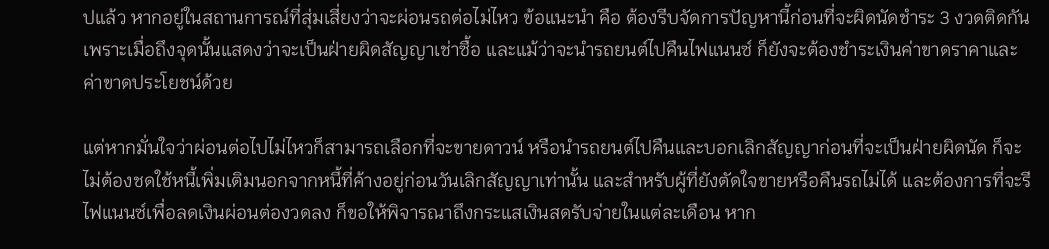ปแล้ว หากอยู่ในสถานการณ์ที่สุ่มเสี่ยงว่าจะผ่อนรถต่อไม่ไหว ข้อแนะนำ คือ ต้องรีบจัดการปัญหานี้ก่อนที่จะผิดนัดชำระ 3 งวดติดกัน เพราะเมื่อถึงจุดนั้นแสดงว่าจะเป็นฝ่ายผิดสัญญาเช่าซื้อ และแม้ว่าจะนำรถยนต์ไปคืนไฟแนนซ์ ก็ยังจะต้องชำระเงินค่าขาดราคาและค่าขาดประโยชน์ด้วย

แต่หากมั่นใจว่าผ่อนต่อไปไม่ไหวก็สามารถเลือกที่จะขายดาวน์ หรือนำรถยนต์ไปคืนและบอกเลิกสัญญาก่อนที่จะเป็นฝ่ายผิดนัด ก็จะไม่ต้องชดใช้หนี้เพิ่มเติมนอกจากหนี้ที่ค้างอยู่ก่อนวันเลิกสัญญาเท่านั้น และสำหรับผู้ที่ยังตัดใจขายหรือคืนรถไม่ได้ และต้องการที่จะรีไฟแนนซ์เพื่อลดเงินผ่อนต่องวดลง ก็ขอให้พิจารณาถึงกระแสเงินสดรับจ่ายในแต่ละเดือน หาก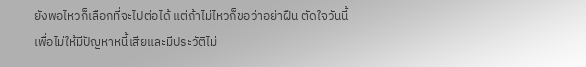ยังพอไหวก็เลือกที่จะไปต่อได้ แต่ถ้าไม่ไหวก็ขอว่าอย่าฝืน ตัดใจวันนี้ เพื่อไม่ให้มีปัญหาหนี้เสียและมีประวัติไม่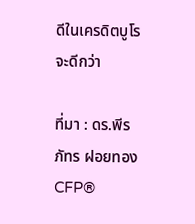ดีในเครดิตบูโรจะดีกว่า

ที่มา : ดร.พีรภัทร ฝอยทอง CFP®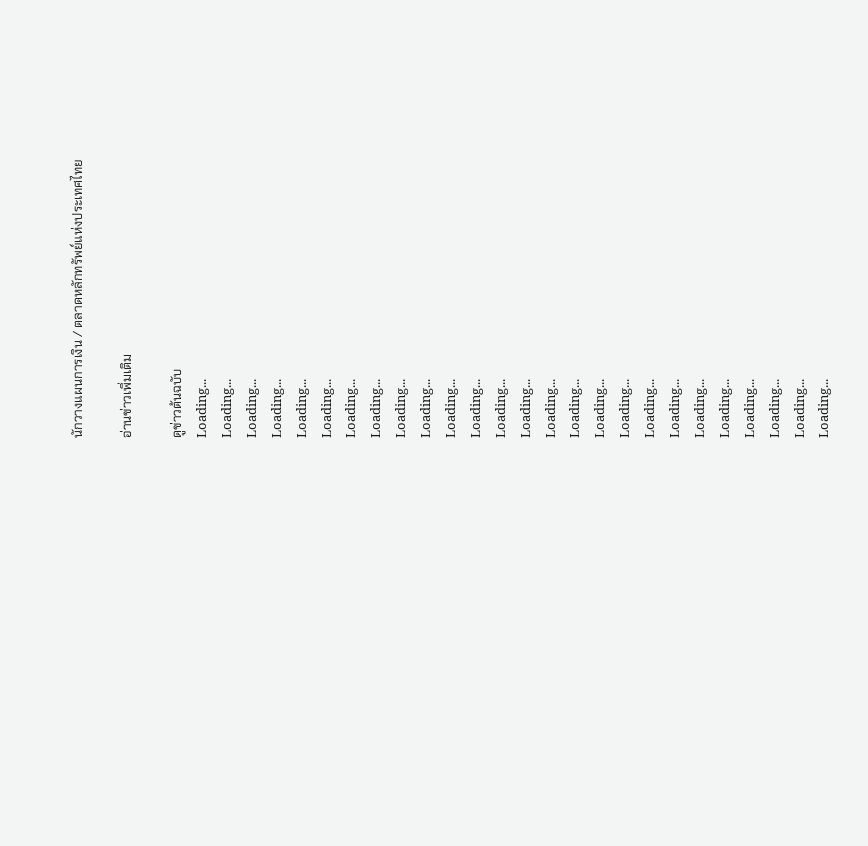นักวางแผนการเงิน / ตลาดหลักทรัพย์แห่งประเทศไทย

อ่านข่าวเพิ่มเติม

ดูข่าวต้นฉบับ
Loading...
Loading...
Loading...
Loading...
Loading...
Loading...
Loading...
Loading...
Loading...
Loading...
Loading...
Loading...
Loading...
Loading...
Loading...
Loading...
Loading...
Loading...
Loading...
Loading...
Loading...
Loading...
Loading...
Loading...
Loading...
Loading...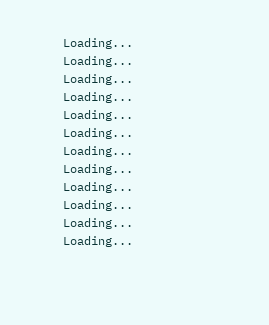Loading...
Loading...
Loading...
Loading...
Loading...
Loading...
Loading...
Loading...
Loading...
Loading...
Loading...
Loading...